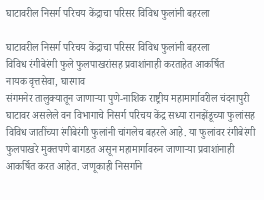घाटावरील निसर्ग परिचय केंद्राचा परिसर विविध फुलांनी बहरला

घाटावरील निसर्ग परिचय केंद्राचा परिसर विविध फुलांनी बहरला
विविध रंगीबेरंगी फुले फुलपाखरांसह प्रवाशांनाही करताहेत आकर्षित
नायक वृत्तसेवा, घारगाव
संगमनेर तालुक्यातून जाणार्‍या पुणे-नाशिक राष्ट्रीय महामार्गावरील चंदनापुरी घाटावर असलेले वन विभागाचे निसर्ग परिचय केंद्र सध्या रानझेंडूच्या फुलांसह विविध जातींच्या रंगीबेरंगी फुलांनी चांगलेच बहरले आहे. या फुलांवर रंगीबेरंगी फुलपाखरे मुक्तपणे बागडत असून महामार्गावरुन जाणार्‍या प्रवाशांनाही आकर्षित करत आहेत. जणूकाही निसर्गाने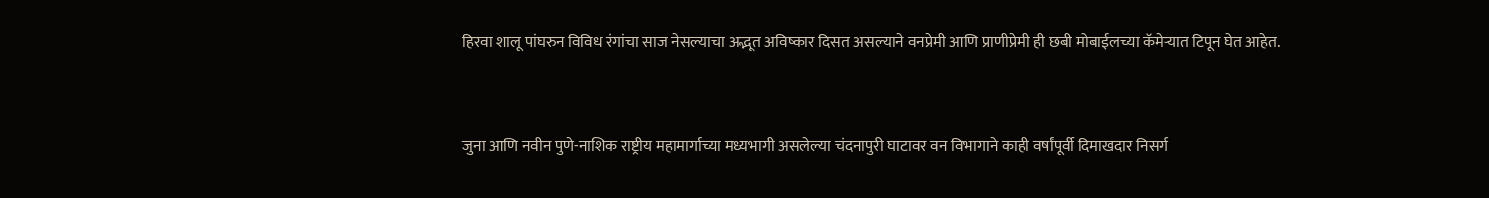हिरवा शालू पांघरुन विविध रंगांचा साज नेसल्याचा अद्भूत अविष्कार दिसत असल्याने वनप्रेमी आणि प्राणीप्रेमी ही छबी मोबाईलच्या कॅमेर्‍यात टिपून घेत आहेत.


जुना आणि नवीन पुणे-नाशिक राष्ट्रीय महामार्गाच्या मध्यभागी असलेल्या चंदनापुरी घाटावर वन विभागाने काही वर्षांपूर्वी दिमाखदार निसर्ग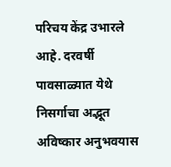परिचय केंद्र उभारले आहे. दरवर्षी पावसाळ्यात येथे निसर्गाचा अद्भूत अविष्कार अनुभवयास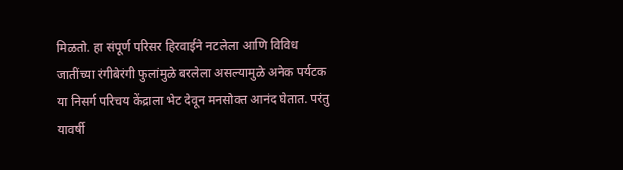मिळतो. हा संपूर्ण परिसर हिरवाईने नटलेला आणि विविध जातींच्या रंगीबेरंगी फुलांमुळे बरलेला असल्यामुळे अनेक पर्यटक या निसर्ग परिचय केंद्राला भेट देवून मनसोक्त आनंद घेतात. परंतु यावर्षी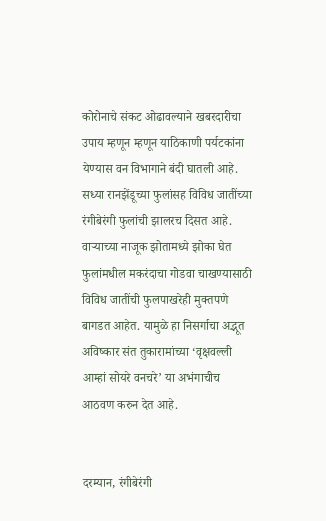कोरोनाचे संकट ओढावल्याने खबरदारीचा उपाय म्हणून म्हणून याठिकाणी पर्यटकांना येण्यास वन विभागाने बंदी घातली आहे. सध्या रानझेंडूच्या फुलांसह विविध जातींच्या रंगीबेरंगी फुलांची झालरच दिसत आहे. वार्‍याच्या नाजूक झोतामध्ये झोका घेत फुलांमधील मकरंदाचा गोडवा चाखण्यासाठी विविध जातींची फुलपाखरेही मुक्तपणे बागडत आहेत. यामुळे हा निसर्गाचा अद्भूत अविष्कार संत तुकारामांच्या ‘वृक्षवल्ली आम्हां सोयरे वनचरे’ या अभंगाचीच आठवण करुन देत आहे.


दरम्यान, रंगीबेरंगी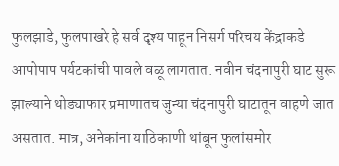फुलझाडे, फुलपाखरे हे सर्व दृश्य पाहून निसर्ग परिचय केंद्राकडे आपोपाप पर्यटकांची पावले वळू लागतात. नवीन चंदनापुरी घाट सुरू झाल्याने थोड्याफार प्रमाणातच जुन्या चंदनापुरी घाटातून वाहणे जात असतात. मात्र, अनेकांना याठिकाणी थांबून फुलांसमोर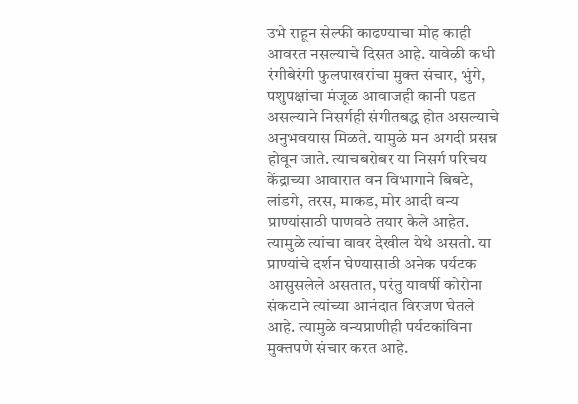उभे राहून सेल्फी काढण्याचा मोह काही आवरत नसल्याचे दिसत आहे. यावेळी कधी रंगीबेरंगी फुलपाखरांचा मुक्त संचार, भुंगे, पशुपक्षांचा मंजूळ आवाजही कानी पडत असल्याने निसर्गही संगीतबद्ध होत असल्याचे अनुभवयास मिळते. यामुळे मन अगदी प्रसन्न होवून जाते. त्याचबरोबर या निसर्ग परिचय केंद्राच्या आवारात वन विभागाने बिबटे, लांडगे, तरस, माकड, मोर आदी वन्य प्राण्यांसाठी पाणवठे तयार केले आहेत. त्यामुळे त्यांचा वावर देखील येथे असतो. या प्राण्यांचे दर्शन घेण्यासाठी अनेक पर्यटक आसुसलेले असतात, परंतु यावर्षी कोरोना संकटाने त्यांच्या आनंदात विरजण घेतले आहे. त्यामुळे वन्यप्राणीही पर्यटकांविना मुक्तपणे संचार करत आहे.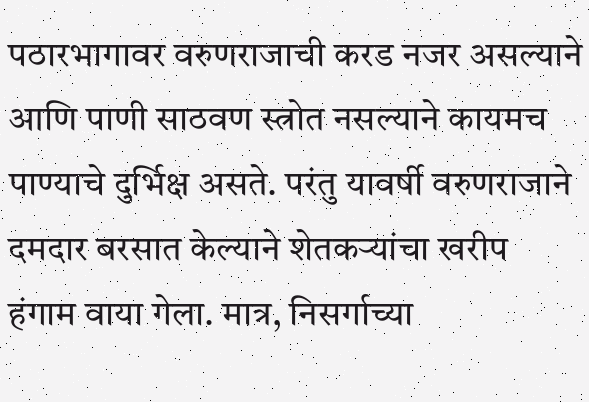पठारभागावर वरुणराजाची करड नजर असल्याने आणि पाणी साठवण स्त्रोत नसल्याने कायमच पाण्याचे दुर्भिक्ष असते. परंतु यावर्षी वरुणराजाने दमदार बरसात केल्याने शेतकर्‍यांचा खरीप हंगाम वाया गेला. मात्र, निसर्गाच्या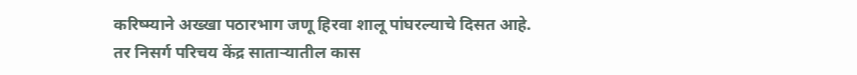करिष्म्याने अख्खा पठारभाग जणू हिरवा शालू पांघरल्याचे दिसत आहे. तर निसर्ग परिचय केंद्र सातार्‍यातील कास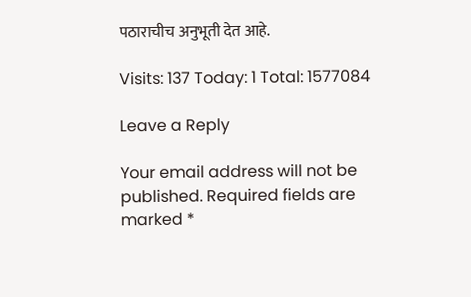पठाराचीच अनुभूती देत आहे.

Visits: 137 Today: 1 Total: 1577084

Leave a Reply

Your email address will not be published. Required fields are marked *